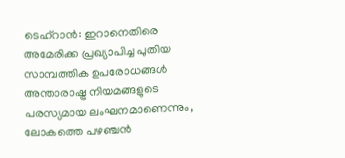ടെഹ്റാൻ: ഇറാനെതിരെ അമേരിക്ക പ്രഖ്യാപിച്ച പുതിയ സാമ്പത്തിക ഉപരോധങ്ങൾ അന്താരാഷ്ട്ര നിയമങ്ങളുടെ പരസ്യമായ ലംഘനമാണെന്നും, ലോകത്തെ പഴഞ്ചൻ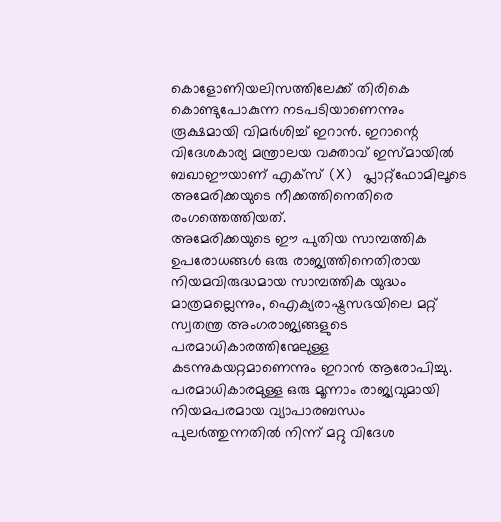കൊളോണിയലിസത്തിലേക്ക് തിരികെ കൊണ്ടുപോകുന്ന നടപടിയാണെന്നും രൂക്ഷമായി വിമർശിച്ച് ഇറാൻ. ഇറാന്റെ വിദേശകാര്യ മന്ത്രാലയ വക്താവ് ഇസ്മായിൽ ബഖാഈയാണ് എക്സ് (X) പ്ലാറ്റ്ഫോമിലൂടെ അമേരിക്കയുടെ നീക്കത്തിനെതിരെ രംഗത്തെത്തിയത്.
അമേരിക്കയുടെ ഈ പുതിയ സാമ്പത്തിക ഉപരോധങ്ങൾ ഒരു രാജ്യത്തിനെതിരായ നിയമവിരുദ്ധമായ സാമ്പത്തിക യുദ്ധം മാത്രമല്ലെന്നും, ഐക്യരാഷ്ട്രസഭയിലെ മറ്റ് സ്വതന്ത്ര അംഗരാജ്യങ്ങളുടെ പരമാധികാരത്തിന്മേലുള്ള കടന്നുകയറ്റമാണെന്നും ഇറാൻ ആരോപിച്ചു. പരമാധികാരമുള്ള ഒരു മൂന്നാം രാജ്യവുമായി നിയമപരമായ വ്യാപാരബന്ധം പുലർത്തുന്നതിൽ നിന്ന് മറ്റു വിദേശ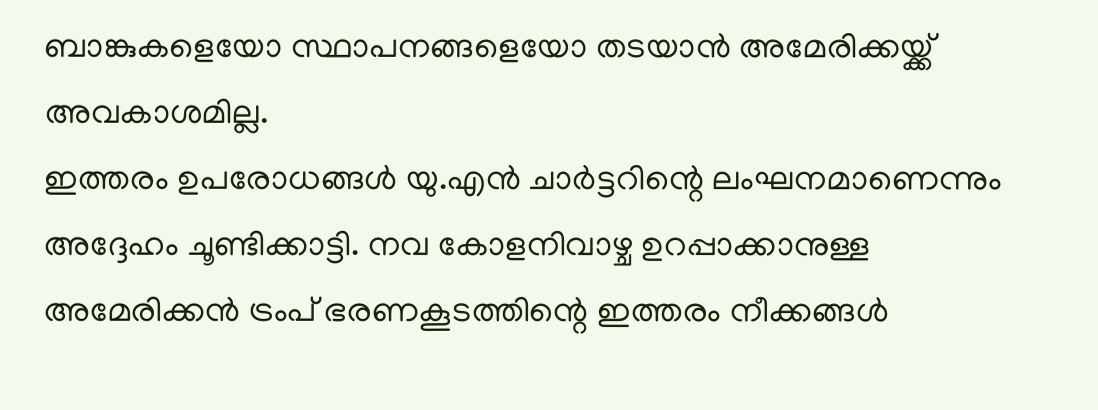ബാങ്കുകളെയോ സ്ഥാപനങ്ങളെയോ തടയാൻ അമേരിക്കയ്ക്ക് അവകാശമില്ല.
ഇത്തരം ഉപരോധങ്ങൾ യു.എൻ ചാർട്ടറിന്റെ ലംഘനമാണെന്നും അദ്ദേഹം ചൂണ്ടിക്കാട്ടി. നവ കോളനിവാഴ്ച ഉറപ്പാക്കാനുള്ള അമേരിക്കൻ ട്രംപ് ഭരണകൂടത്തിന്റെ ഇത്തരം നീക്കങ്ങൾ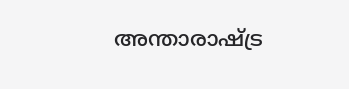അന്താരാഷ്ട്ര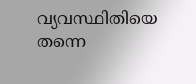വ്യവസ്ഥിതിയെ തന്നെ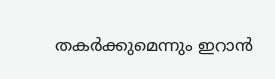തകർക്കുമെന്നും ഇറാൻ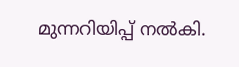മുന്നറിയിപ്പ് നൽകി.